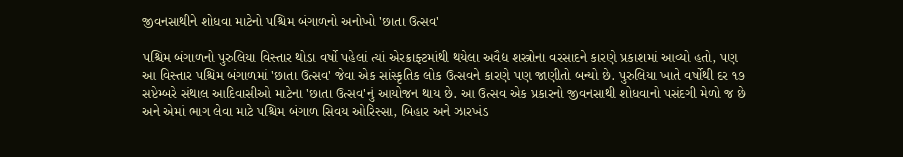જીવનસાથીને શોધવા માટેનો પશ્ચિમ બંગાળનો અનોખો 'છાતા ઉત્સવ'

પશ્ચિમ બંગાળનો પુરુલિયા વિસ્તાર થોડા વર્ષો પહેલાં ત્યાં એરક્રાફ્ટમાંથી થયેલા અવૈદ્ય શસ્ત્રોના વરસાદને કારણે પ્રકાશમાં આવ્યો હતો, પણ આ વિસ્તાર પશ્ચિમ બંગાળમાં 'છાતા ઉત્સવ' જેવા એક સાંસ્કૃતિક લોક ઉત્સવને કારણે પણ જાણીતો બન્યો છે. પુરુલિયા ખાતે વર્ષોથી દર ૧૭ સપ્ટેમ્બરે સંથાલ આદિવાસીઓ માટેના 'છાતા ઉત્સવ'નું આયોજન થાય છે. આ ઉત્સવ એક પ્રકારનો જીવનસાથી શોધવાનો પસંદગી મેળો જ છે અને એમાં ભાગ લેવા માટે પશ્ચિમ બંગાળ સિવય ઓરિસ્સા, બિહાર અને ઝારખંડ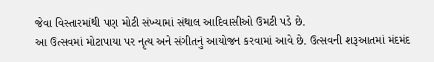જેવા વિસ્તારમાંથી પણ મોટી સંખ્યામાં સંથાલ આદિવાસીઓ ઉમટી પડે છે.
આ ઉત્સવમાં મોટાપાયા પર નૃત્ય અને સંગીતનું આયોજન કરવામાં આવે છે. ઉત્સવની શરૂઆતમાં મંદમંદ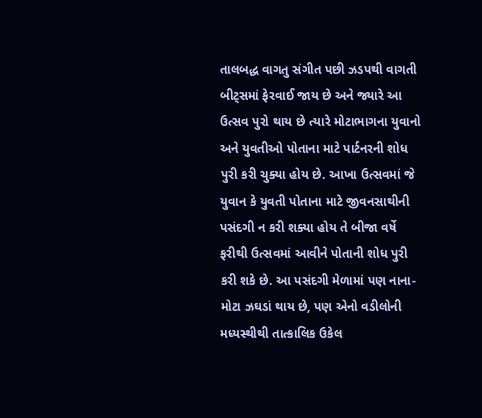તાલબદ્ધ વાગતુ સંગીત પછી ઝડપથી વાગતી બીટ્સમાં ફેરવાઈ જાય છે અને જ્યારે આ ઉત્સવ પુરો થાય છે ત્યારે મોટાભાગના યુવાનો અને યુવતીઓ પોતાના માટે પાર્ટનરની શોધ પુરી કરી ચુક્યા હોય છે. આખા ઉત્સવમાં જે યુવાન કે યુવતી પોતાના માટે જીવનસાથીની પસંદગી ન કરી શક્યા હોય તે બીજા વર્ષે ફરીથી ઉત્સવમાં આવીને પોતાની શોધ પુરી કરી શકે છે. આ પસંદગી મેળામાં પણ નાના-મોટા ઝઘડાં થાય છે, પણ એનો વડીલોની મધ્યસ્થીથી તાત્કાલિક ઉકેલ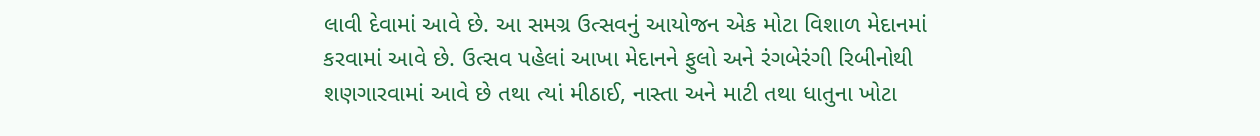લાવી દેવામાં આવે છે. આ સમગ્ર ઉત્સવનું આયોજન એક મોટા વિશાળ મેદાનમાં કરવામાં આવે છે. ઉત્સવ પહેલાં આખા મેદાનને ફુલો અને રંગબેરંગી રિબીનોથી શણગારવામાં આવે છે તથા ત્યાં મીઠાઈ, નાસ્તા અને માટી તથા ધાતુના ખોટા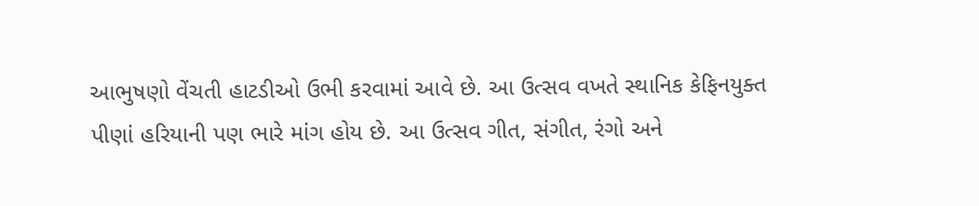આભુષણો વેંચતી હાટડીઓ ઉભી કરવામાં આવે છે. આ ઉત્સવ વખતે સ્થાનિક કેફિનયુક્ત પીણાં હરિયાની પણ ભારે માંગ હોય છે. આ ઉત્સવ ગીત, સંગીત, રંગો અને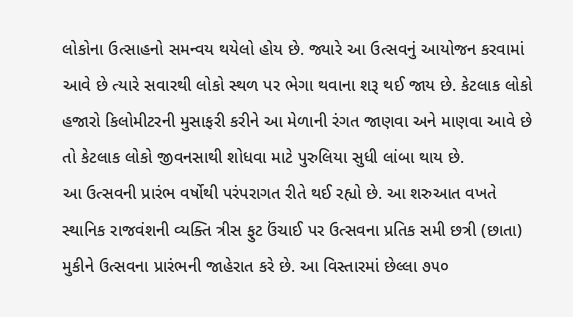લોકોના ઉત્સાહનો સમન્વય થયેલો હોય છે. જ્યારે આ ઉત્સવનું આયોજન કરવામાં આવે છે ત્યારે સવારથી લોકો સ્થળ પર ભેગા થવાના શરૂ થઈ જાય છે. કેટલાક લોકો હજારો કિલોમીટરની મુસાફરી કરીને આ મેળાની રંગત જાણવા અને માણવા આવે છે તો કેટલાક લોકો જીવનસાથી શોધવા માટે પુરુલિયા સુધી લાંબા થાય છે.
આ ઉત્સવની પ્રારંભ વર્ષોથી પરંપરાગત રીતે થઈ રહ્યો છે. આ શરુઆત વખતે સ્થાનિક રાજવંશની વ્યક્તિ ત્રીસ ફુટ ઉંચાઈ પર ઉત્સવના પ્રતિક સમી છત્રી (છાતા) મુકીને ઉત્સવના પ્રારંભની જાહેરાત કરે છે. આ વિસ્તારમાં છેલ્લા ૭૫૦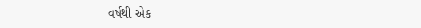વર્ષથી એક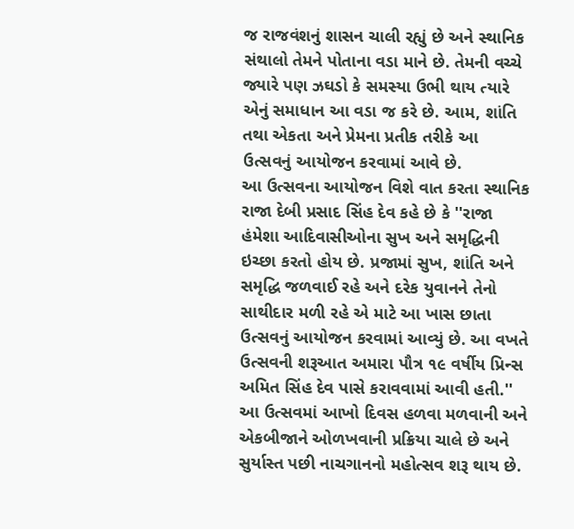જ રાજવંશનું શાસન ચાલી રહ્યું છે અને સ્થાનિક સંથાલો તેમને પોતાના વડા માને છે. તેમની વચ્ચે જ્યારે પણ ઝઘડો કે સમસ્યા ઉભી થાય ત્યારે એનું સમાધાન આ વડા જ કરે છે. આમ, શાંતિ તથા એકતા અને પ્રેમના પ્રતીક તરીકે આ ઉત્સવનું આયોજન કરવામાં આવે છે.
આ ઉત્સવના આયોજન વિશે વાત કરતા સ્થાનિક રાજા દેબી પ્રસાદ સિંહ દેવ કહે છે કે ''રાજા હંમેશા આદિવાસીઓના સુખ અને સમૃદ્ધિની ઇચ્છા કરતો હોય છે. પ્રજામાં સુખ, શાંતિ અને સમૃદ્ધિ જળવાઈ રહે અને દરેક યુવાનને તેનો સાથીદાર મળી રહે એ માટે આ ખાસ છાતા ઉત્સવનું આયોજન કરવામાં આવ્યું છે. આ વખતે ઉત્સવની શરૂઆત અમારા પૌત્ર ૧૯ વર્ષીય પ્રિન્સ અમિત સિંહ દેવ પાસે કરાવવામાં આવી હતી.''
આ ઉત્સવમાં આખો દિવસ હળવા મળવાની અને એકબીજાને ઓળખવાની પ્રક્રિયા ચાલે છે અને સુર્યાસ્ત પછી નાચગાનનો મહોત્સવ શરૂ થાય છે.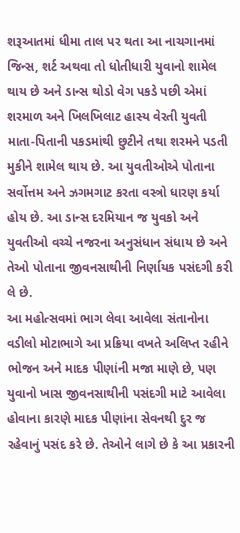શરૂઆતમાં ધીમા તાલ પર થતા આ નાચગાનમાં જિન્સ, શર્ટ અથવા તો ધોતીધારી યુવાનો શામેલ થાય છે અને ડાન્સ થોડો વેગ પકડે પછી એમાં શરમાળ અને ખિલખિલાટ હાસ્ય વેરતી યુવતી માતા-પિતાની પકડમાંથી છુટીને તથા શરમને પડતી મુકીને શામેલ થાય છે. આ યુવતીઓએ પોતાના સર્વોત્તમ અને ઝગમગાટ કરતા વસ્ત્રો ધારણ કર્યા હોય છે. આ ડાન્સ દરમિયાન જ યુવકો અને યુવતીઓ વચ્ચે નજરના અનુસંધાન સંધાય છે અને તેઓ પોતાના જીવનસાથીની નિર્ણાયક પસંદગી કરી લે છે.
આ મહોત્સવમાં ભાગ લેવા આવેલા સંતાનોના વડીલો મોટાભાગે આ પ્રક્રિયા વખતે અલિપ્ત રહીને ભોજન અને માદક પીણાંની મજા માણે છે, પણ યુવાનો ખાસ જીવનસાથીની પસંદગી માટે આવેલા હોવાના કારણે માદક પીણાંના સેવનથી દુર જ રહેવાનું પસંદ કરે છે. તેઓને લાગે છે કે આ પ્રકારની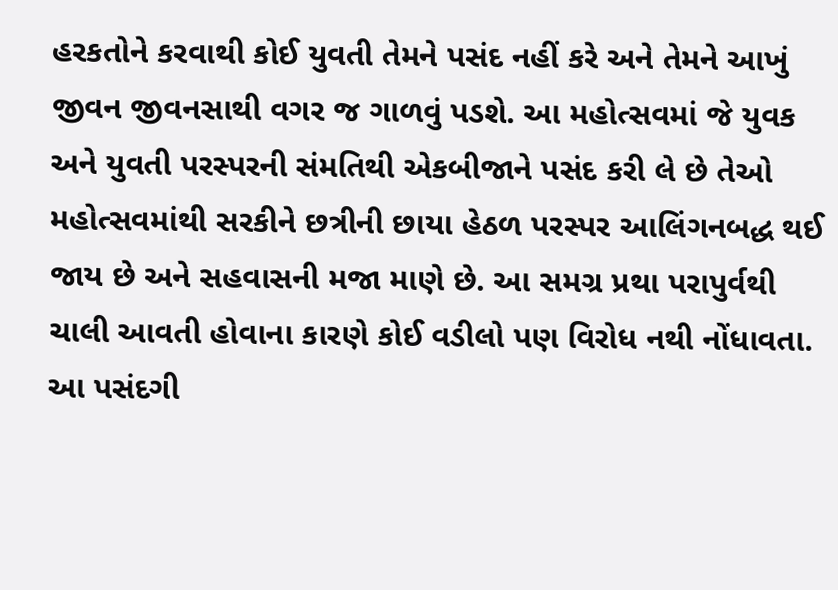હરકતોને કરવાથી કોઈ યુવતી તેમને પસંદ નહીં કરે અને તેમને આખું જીવન જીવનસાથી વગર જ ગાળવું પડશે. આ મહોત્સવમાં જે યુવક અને યુવતી પરસ્પરની સંમતિથી એકબીજાને પસંદ કરી લે છે તેઓ મહોત્સવમાંથી સરકીને છત્રીની છાયા હેઠળ પરસ્પર આલિંગનબદ્ધ થઈ જાય છે અને સહવાસની મજા માણે છે. આ સમગ્ર પ્રથા પરાપુર્વથી ચાલી આવતી હોવાના કારણે કોઈ વડીલો પણ વિરોધ નથી નોંધાવતા.
આ પસંદગી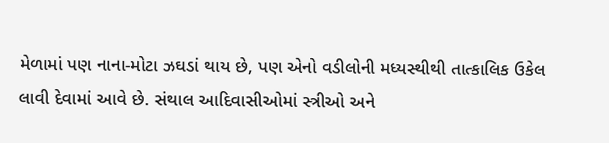મેળામાં પણ નાના-મોટા ઝઘડાં થાય છે, પણ એનો વડીલોની મધ્યસ્થીથી તાત્કાલિક ઉકેલ લાવી દેવામાં આવે છે. સંથાલ આદિવાસીઓમાં સ્ત્રીઓ અને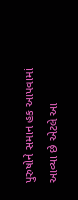પુરુષોને સમાન હક આપવામાં આવ્યા છે એટલે આ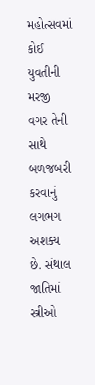મહોત્સવમાં કોઈ યુવતીની મરજી વગર તેની સાથે બળજબરી કરવાનું લગભગ અશક્ય છે. સંથાલ જાતિમાં સ્ત્રીઓ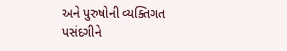અને પુરુષોની વ્યક્તિગત પસંદગીને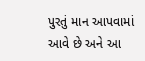પુરતું માન આપવામાં આવે છે અને આ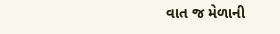વાત જ મેળાની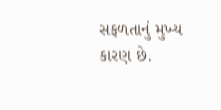સફળતાનું મુખ્ય કારણ છે.